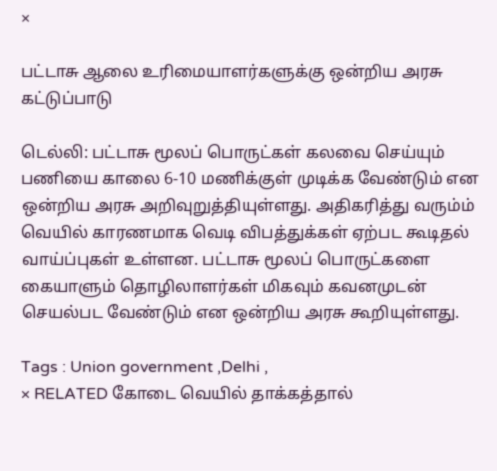×

பட்டாசு ஆலை உரிமையாளர்களுக்கு ஒன்றிய அரசு கட்டுப்பாடு

டெல்லி: பட்டாசு மூலப் பொருட்கள் கலவை செய்யும் பணியை காலை 6-10 மணிக்குள் முடிக்க வேண்டும் என ஒன்றிய அரசு அறிவுறுத்தியுள்ளது. அதிகரித்து வரும்ம் வெயில் காரணமாக வெடி விபத்துக்கள் ஏற்பட கூடிதல் வாய்ப்புகள் உள்ளன. பட்டாசு மூலப் பொருட்களை கையாளும் தொழிலாளர்கள் மிகவும் கவனமுடன் செயல்பட வேண்டும் என ஒன்றிய அரசு கூறியுள்ளது.

Tags : Union government ,Delhi ,
× RELATED கோடை வெயில் தாக்கத்தால்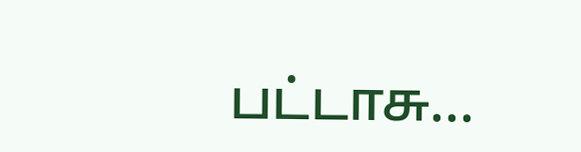பட்டாசு...